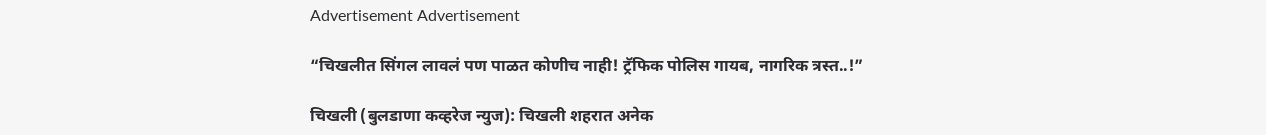Advertisement Advertisement

“चिखलीत सिंगल लावलं पण पाळत कोणीच नाही! ट्रॅफिक पोलिस गायब, नागरिक त्रस्त..!”

चिखली (बुलडाणा कव्हरेज न्युज): चिखली शहरात अनेक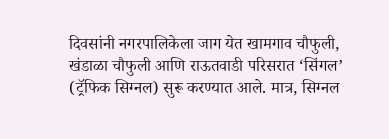दिवसांनी नगरपालिकेला जाग येत खामगाव चौफुली, खंडाळा चौफुली आणि राऊतवाडी परिसरात ‘सिंगल’ (ट्रॅफिक सिग्नल) सुरू करण्यात आले. मात्र, सिग्नल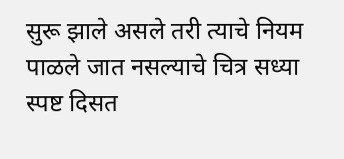सुरू झाले असले तरी त्याचे नियम पाळले जात नसल्याचे चित्र सध्या स्पष्ट दिसत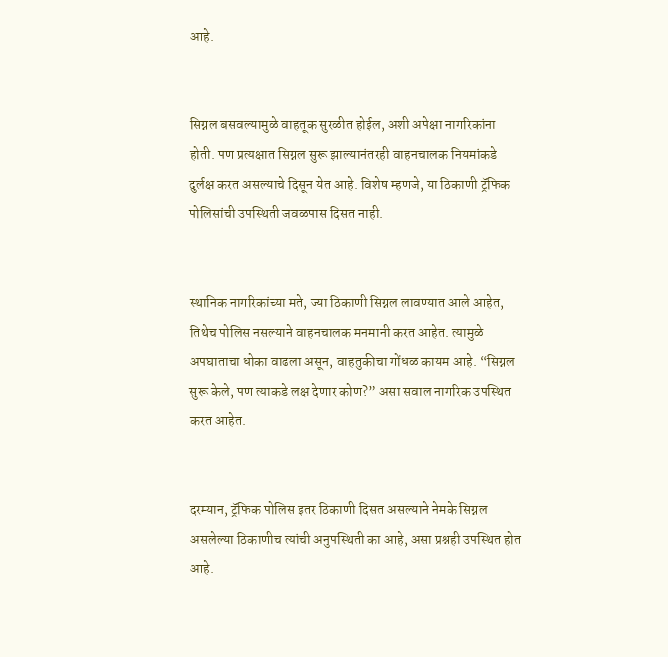आहे.


सिग्नल बसवल्यामुळे वाहतूक सुरळीत होईल, अशी अपेक्षा नागरिकांना होती. पण प्रत्यक्षात सिग्नल सुरू झाल्यानंतरही वाहनचालक नियमांकडे दुर्लक्ष करत असल्याचे दिसून येत आहे. विशेष म्हणजे, या ठिकाणी ट्रॅफिक पोलिसांची उपस्थिती जवळपास दिसत नाही.


स्थानिक नागरिकांच्या मते, ज्या ठिकाणी सिग्नल लावण्यात आले आहेत, तिथेच पोलिस नसल्याने वाहनचालक मनमानी करत आहेत. त्यामुळे अपघाताचा धोका वाढला असून, वाहतुकीचा गोंधळ कायम आहे. “सिग्नल सुरू केले, पण त्याकडे लक्ष देणार कोण?” असा सवाल नागरिक उपस्थित करत आहेत.


दरम्यान, ट्रॅफिक पोलिस इतर ठिकाणी दिसत असल्याने नेमके सिग्नल असलेल्या ठिकाणीच त्यांची अनुपस्थिती का आहे, असा प्रश्नही उपस्थित होत आहे.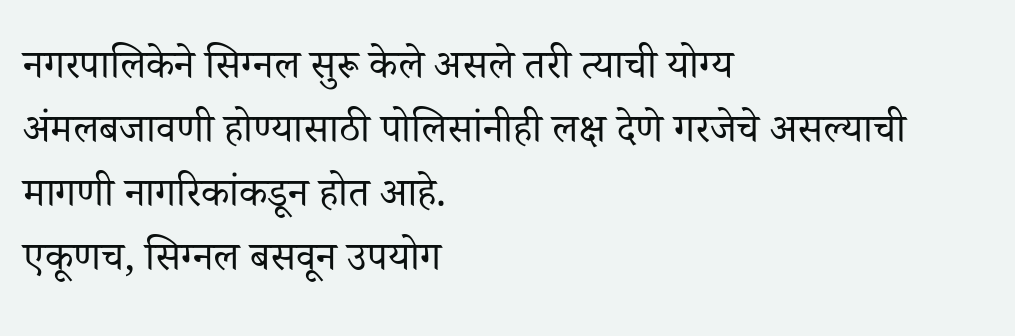नगरपालिकेने सिग्नल सुरू केले असले तरी त्याची योग्य अंमलबजावणी होण्यासाठी पोलिसांनीही लक्ष देणे गरजेचे असल्याची मागणी नागरिकांकडून होत आहे.
एकूणच, सिग्नल बसवून उपयोग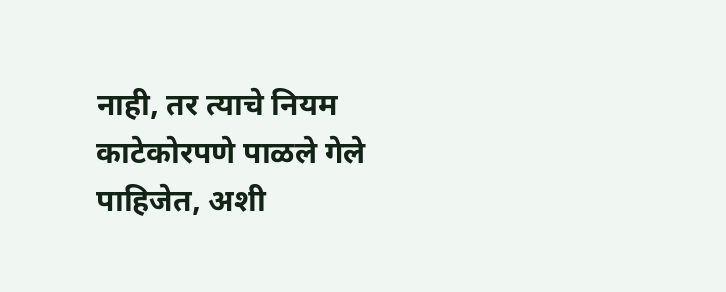नाही, तर त्याचे नियम काटेकोरपणे पाळले गेले पाहिजेत, अशी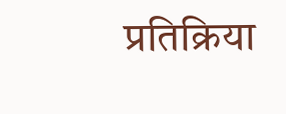प्रतिक्रिया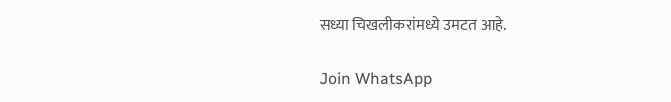सध्या चिखलीकरांमध्ये उमटत आहे.

Join WhatsApp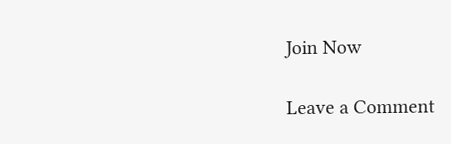Join Now

Leave a Comment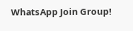WhatsApp Join Group!